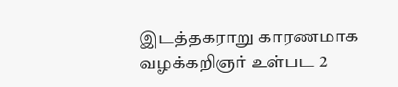இடத்தகராறு காரணமாக வழக்கறிஞர் உள்பட 2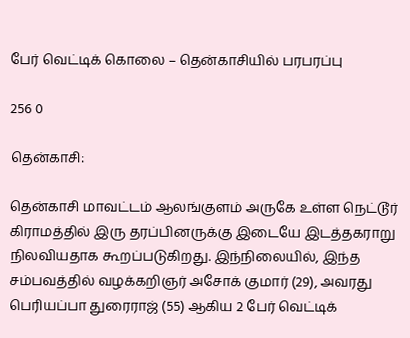பேர் வெட்டிக் கொலை – தென்காசியில் பரபரப்பு

256 0

தென்காசி:

தென்காசி மாவட்டம் ஆலங்குளம் அருகே உள்ள நெட்டூர் கிராமத்தில் இரு தரப்பினருக்கு இடையே இடத்தகராறு நிலவியதாக கூறப்படுகிறது. இந்நிலையில், இந்த சம்பவத்தில் வழக்கறிஞர் அசோக் குமார் (29), அவரது பெரியப்பா துரைராஜ் (55) ஆகிய 2 பேர் வெட்டிக்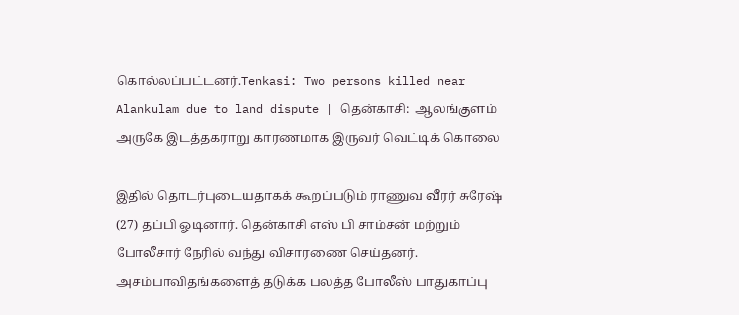கொல்லப்பட்டனர்.Tenkasi: Two persons killed near Alankulam due to land dispute | தென்காசி:  ஆலங்குளம் அருகே இடத்தகராறு காரணமாக இருவர் வெட்டிக் கொலை

இதில் தொடர்புடையதாகக் கூறப்படும் ராணுவ வீரர் சுரேஷ் (27) தப்பி ஓடினார். தென்காசி எஸ் பி சாம்சன் மற்றும் போலீசார் நேரில் வந்து விசாரணை செய்தனர். அசம்பாவிதங்களைத் தடுக்க பலத்த போலீஸ் பாதுகாப்பு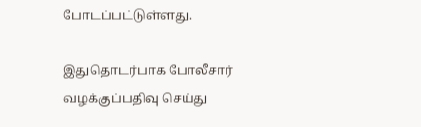போடப்பட்டுள்ளது.

இதுதொடர்பாக போலீசார் வழக்குப்பதிவு செய்து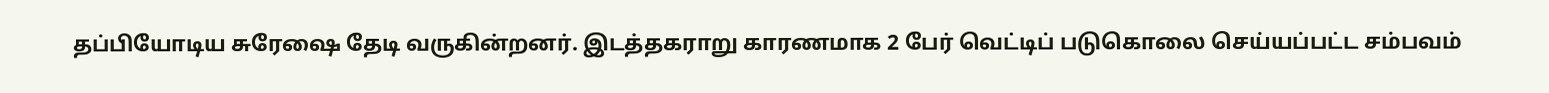தப்பியோடிய சுரேஷை தேடி வருகின்றனர். இடத்தகராறு காரணமாக 2 பேர் வெட்டிப் படுகொலை செய்யப்பட்ட சம்பவம்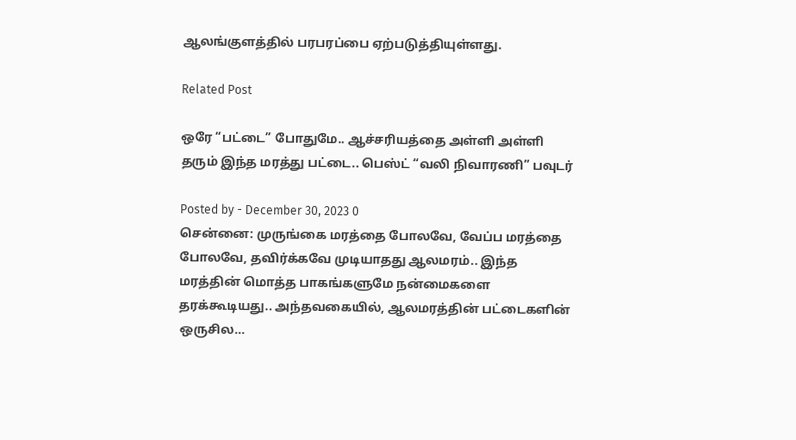ஆலங்குளத்தில் பரபரப்பை ஏற்படுத்தியுள்ளது.

Related Post

ஒரே “பட்டை” போதுமே.. ஆச்சரியத்தை அள்ளி அள்ளி தரும் இந்த மரத்து பட்டை.. பெஸ்ட் “வலி நிவாரணி” பவுடர்

Posted by - December 30, 2023 0
சென்னை: முருங்கை மரத்தை போலவே, வேப்ப மரத்தை போலவே, தவிர்க்கவே முடியாதது ஆலமரம்.. இந்த மரத்தின் மொத்த பாகங்களுமே நன்மைகளை தரக்கூடியது.. அந்தவகையில், ஆலமரத்தின் பட்டைகளின் ஒருசில…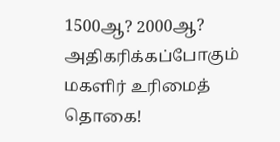1500ஆ? 2000ஆ? அதிகரிக்கப்போகும் மகளிர் உரிமைத் தொகை!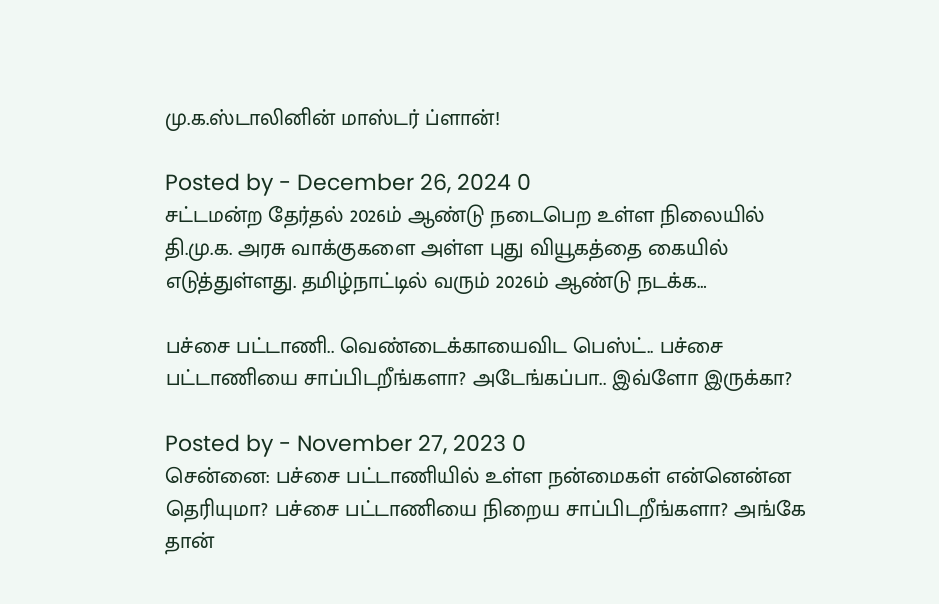மு.க.ஸ்டாலினின் மாஸ்டர் ப்ளான்!

Posted by - December 26, 2024 0
சட்டமன்ற தேர்தல் 2026ம் ஆண்டு நடைபெற உள்ள நிலையில் தி.மு.க. அரசு வாக்குகளை அள்ள புது வியூகத்தை கையில் எடுத்துள்ளது. தமிழ்நாட்டில் வரும் 2026ம் ஆண்டு நடக்க…

பச்சை பட்டாணி.. வெண்டைக்காயைவிட பெஸ்ட்.. பச்சை பட்டாணியை சாப்பிடறீங்களா? அடேங்கப்பா.. இவ்ளோ இருக்கா?

Posted by - November 27, 2023 0
சென்னை: பச்சை பட்டாணியில் உள்ள நன்மைகள் என்னென்ன தெரியுமா? பச்சை பட்டாணியை நிறைய சாப்பிடறீங்களா? அங்கே தான்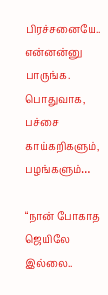பிரச்சனையே.. என்னன்னு பாருங்க. பொதுவாக, பச்சை காய்கறிகளும், பழங்களும்…

“நான் போகாத ஜெயிலே இல்லை..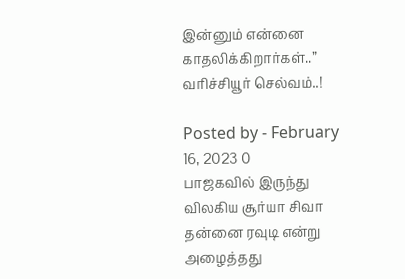இன்னும் என்னை காதலிக்கிறார்கள்..” வரிச்சியூர் செல்வம்..!

Posted by - February 16, 2023 0
பாஜகவில் இருந்து விலகிய சூர்யா சிவா தன்னை ரவுடி என்று அழைத்தது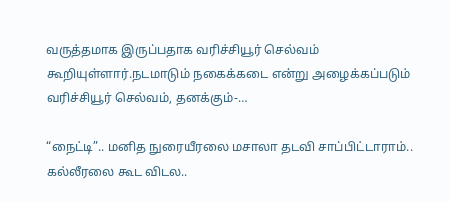வருத்தமாக இருப்பதாக வரிச்சியூர் செல்வம் கூறியுள்ளார்.நடமாடும் நகைக்கடை என்று அழைக்கப்படும் வரிச்சியூர் செல்வம், தனக்கும்-…

“நைட்டி”.. மனித நுரையீரலை மசாலா தடவி சாப்பிட்டாராம்.. கல்லீரலை கூட விடல..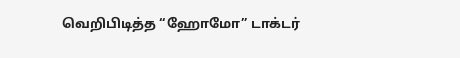வெறிபிடித்த “ஹோமோ” டாக்டர்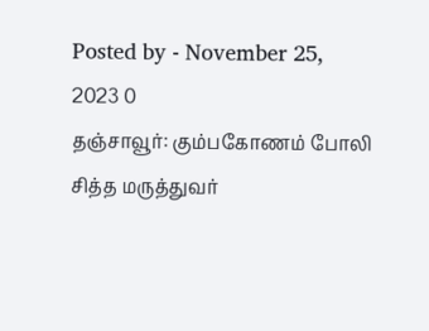Posted by - November 25, 2023 0
தஞ்சாவூர்: கும்பகோணம் போலி சித்த மருத்துவர்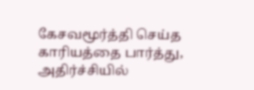கேசவமூர்த்தி செய்த காரியத்தை பார்த்து, அதிர்ச்சியில்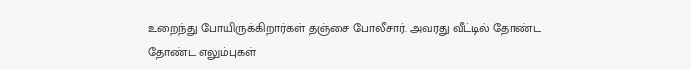உறைந்து போயிருக்கிறார்கள் தஞ்சை போலீசார். அவரது வீட்டில் தோண்ட தோண்ட எலும்புகள்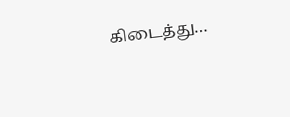கிடைத்து…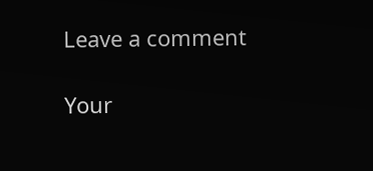Leave a comment

Your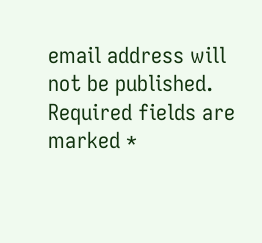email address will not be published. Required fields are marked *